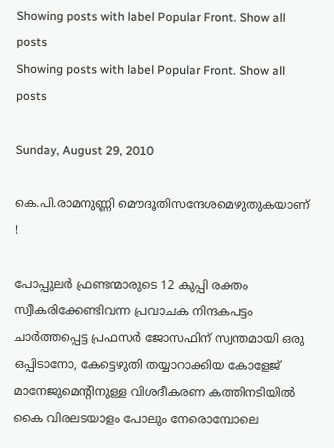Showing posts with label Popular Front. Show all posts
Showing posts with label Popular Front. Show all posts

Sunday, August 29, 2010

കെ.പി.രാമനുണ്ണി മൌദൂതിസന്ദേശമെഴുതുകയാണ് !

പോപ്പുലര്‍ ഫ്രണ്ടന്മാരുടെ 12 കുപ്പി രക്തം സ്വീകരിക്കേണ്ടിവന്ന പ്രവാചക നിന്ദകപട്ടം ചാര്‍ത്തപ്പെട്ട പ്രഫസര്‍ ജോസഫിന് സ്വന്തമായി ഒരു ഒപ്പിടാനോ, കേട്ടെഴുതി തയ്യാറാക്കിയ കോളേജ് മാനേജുമെന്റിനുള്ള വിശദീകരണ കത്തിനടിയില്‍ കൈ വിരലടയാളം പോലും നേരൊമ്പോലെ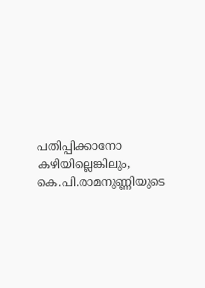പതിപ്പിക്കാനോ കഴിയില്ലെങ്കിലും, കെ.പി.രാമനുണ്ണിയുടെ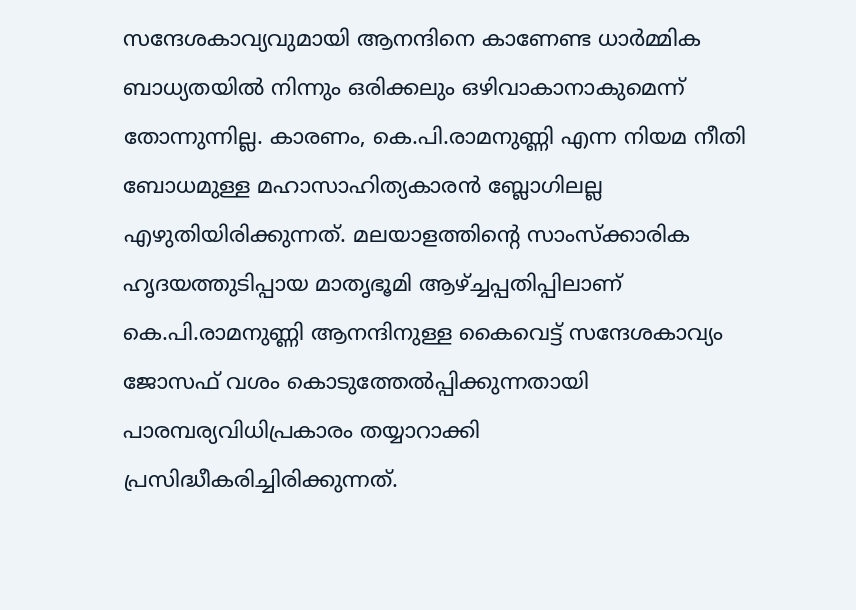സന്ദേശകാവ്യവുമായി ആനന്ദിനെ കാണേണ്ട ധാര്‍മ്മിക ബാധ്യതയില്‍ നിന്നും ഒരിക്കലും ഒഴിവാകാനാകുമെന്ന് തോന്നുന്നില്ല. കാരണം, കെ.പി.രാമനുണ്ണി എന്ന നിയമ നീതി ബോധമുള്ള മഹാസാഹിത്യകാരന്‍ ബ്ലോഗിലല്ല എഴുതിയിരിക്കുന്നത്. മലയാളത്തിന്റെ സാംസ്ക്കാരിക ഹൃദയത്തുടിപ്പായ മാതൃഭൂമി ആഴ്ച്ചപ്പതിപ്പിലാണ് കെ.പി.രാമനുണ്ണി ആനന്ദിനുള്ള കൈവെട്ട് സന്ദേശകാവ്യം ജോസഫ് വശം കൊടുത്തേല്‍പ്പിക്കുന്നതായി പാരമ്പര്യവിധിപ്രകാരം തയ്യാറാക്കി പ്രസിദ്ധീകരിച്ചിരിക്കുന്നത്.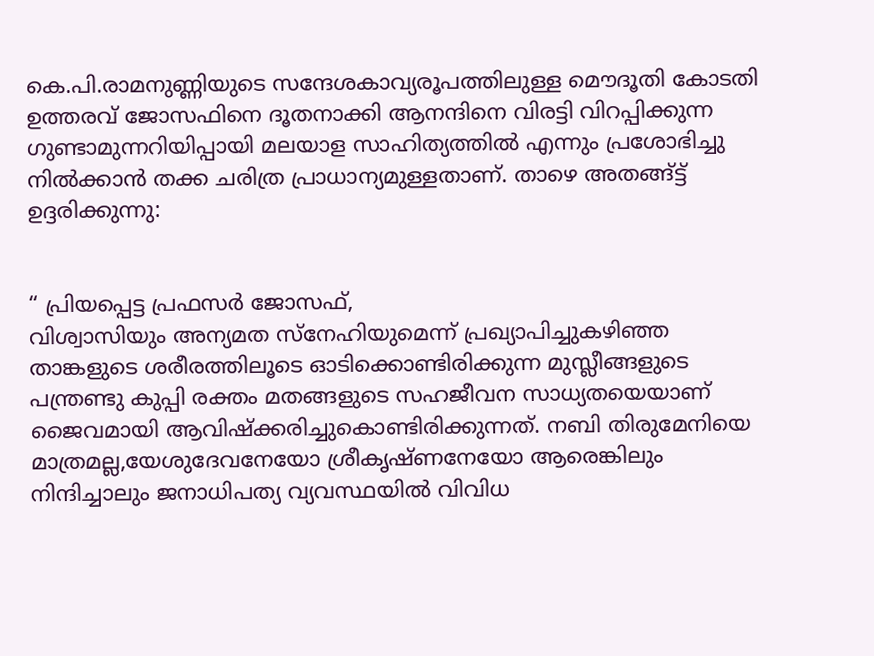കെ.പി.രാമനുണ്ണിയുടെ സന്ദേശകാവ്യരൂപത്തിലുള്ള മൌദൂതി കോടതി ഉത്തരവ് ജോസഫിനെ ദൂതനാക്കി ആനന്ദിനെ വിരട്ടി വിറപ്പിക്കുന്ന ഗുണ്ടാമുന്നറിയിപ്പായി മലയാള സാഹിത്യത്തില്‍ എന്നും പ്രശോഭിച്ചു നില്‍ക്കാന്‍ തക്ക ചരിത്ര പ്രാധാന്യമുള്ളതാണ്. താഴെ അതങ്ങ്ട്ട് ഉദ്ദരിക്കുന്നു:


“ പ്രിയപ്പെട്ട പ്രഫസര്‍ ജോസഫ്,
വിശ്വാസിയും അന്യമത സ്നേഹിയുമെന്ന് പ്രഖ്യാപിച്ചുകഴിഞ്ഞ താങ്കളുടെ ശരീരത്തിലൂടെ ഓടിക്കൊണ്ടിരിക്കുന്ന മുസ്ലീങ്ങളുടെ പന്ത്രണ്ടു കുപ്പി രക്തം മതങ്ങളുടെ സഹജീവന സാധ്യതയെയാണ് ജൈവമായി ആവിഷ്ക്കരിച്ചുകൊണ്ടിരിക്കുന്നത്. നബി തിരുമേനിയെ മാത്രമല്ല,യേശുദേവനേയോ ശ്രീകൃഷ്ണനേയോ ആരെങ്കിലും നിന്ദിച്ചാലും ജനാധിപത്യ വ്യവസ്ഥയില്‍ വിവിധ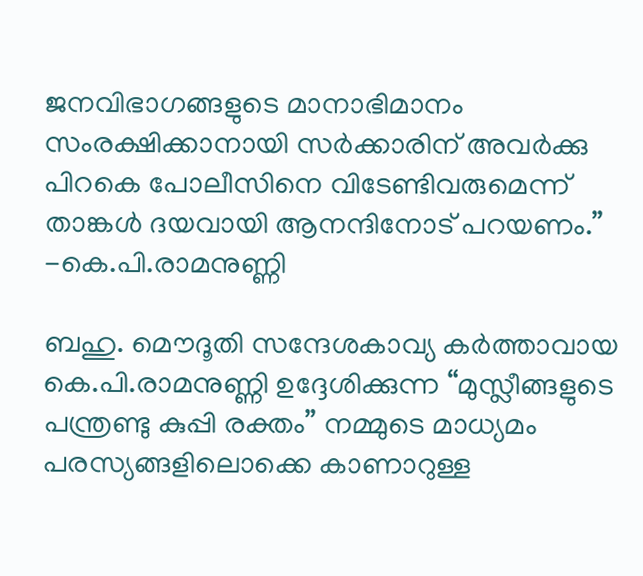ജനവിഭാഗങ്ങളുടെ മാനാഭിമാനം സംരക്ഷിക്കാനായി സര്‍ക്കാരിന് അവര്‍ക്കു പിറകെ പോലീസിനെ വിടേണ്ടിവരുമെന്ന് താങ്കള്‍ ദയവായി ആനന്ദിനോട് പറയണം.” -കെ.പി.രാമനുണ്ണി

ബഹു. മൌദൂതി സന്ദേശകാവ്യ കര്‍ത്താവായ കെ.പി.രാമനുണ്ണി ഉദ്ദേശിക്കുന്ന “മുസ്ലീങ്ങളുടെ പന്ത്രണ്ടു കുപ്പി രക്തം” നമ്മുടെ മാധ്യമം പരസ്യങ്ങളിലൊക്കെ കാണാറുള്ള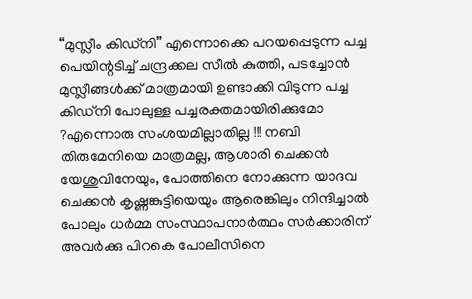“മുസ്ലീം കിഡ്നി” എന്നൊക്കെ പറയപ്പെടുന്ന പച്ച പെയിന്റടിച്ച് ചന്ദ്രക്കല സീല്‍ കുത്തി, പടച്ചോന്‍ മുസ്ലീങ്ങള്‍ക്ക് മാത്രമായി ഉണ്ടാക്കി വിടുന്ന പച്ച കിഡ്നി പോലുള്ള പച്ചരക്തമായിരിക്കുമോ ?എന്നൊരു സംശയമില്ലാതില്ല !!! നബി തിരുമേനിയെ മാത്രമല്ല, ആശാരി ചെക്കന്‍ യേശുവിനേയും, പോത്തിനെ നോക്കുന്ന യാദവ ചെക്കന്‍ കൃഷ്ണങ്കുട്ടിയെയും ആരെങ്കിലും നിന്ദിച്ചാല്‍ പോലും ധര്‍മ്മ സംസ്ഥാപനാര്‍ത്ഥം സര്‍ക്കാരിന് അവര്‍ക്കു പിറകെ പോലീസിനെ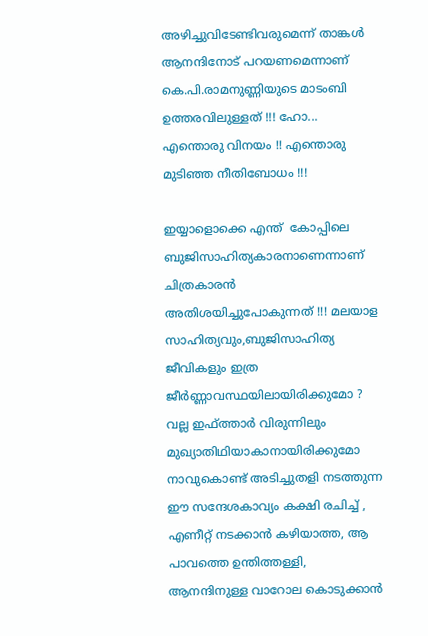അഴിച്ചുവിടേണ്ടിവരുമെന്ന് താങ്കള്‍ ആനന്ദിനോട് പറയണമെന്നാണ് കെ.പി.രാമനുണ്ണിയുടെ മാടംബി ഉത്തരവിലുള്ളത് !!! ഹോ... എന്തൊരു വിനയം !! എന്തൊരു മുടിഞ്ഞ നീതിബോധം !!!

ഇയ്യാളൊക്കെ എന്ത്  കോപ്പിലെ ബുജിസാഹിത്യകാരനാണെന്നാണ് ചിത്രകാരന്‍ അതിശയിച്ചുപോകുന്നത് !!! മലയാള സാഹിത്യവും,ബുജിസാഹിത്യ ജീവികളും ഇത്ര ജീര്‍ണ്ണാവസ്ഥയിലായിരിക്കുമോ ? വല്ല ഇഫ്ത്താര്‍ വിരുന്നിലും മുഖ്യാതിഥിയാകാനായിരിക്കുമോ നാവുകൊണ്ട് അടിച്ചുതളി നടത്തുന്ന ഈ സന്ദേശകാവ്യം കക്ഷി രചിച്ച് , എണീറ്റ് നടക്കാന്‍ കഴിയാത്ത, ആ പാവത്തെ ഉന്തിത്തള്ളി, ആനന്ദിനുള്ള വാറോല കൊടുക്കാന്‍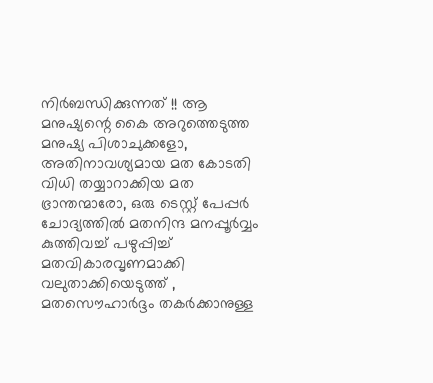നിര്‍ബന്ധിക്കുന്നത് !! ആ മനുഷ്യന്റെ കൈ അറുത്തെടുത്ത മനുഷ്യ പിശാചുക്കളോ, അതിനാവശ്യമായ മത കോടതി വിധി തയ്യാറാക്കിയ മത ഭ്രാന്തന്മാരോ, ഒരു ടെസ്റ്റ് പേപ്പര്‍ ചോദ്യത്തില്‍ മതനിന്ദ മനപ്പൂര്‍വ്വം കുത്തിവച്ച് പഴുപ്പിച്ച് മതവികാരവൃണമാക്കി വലുതാക്കിയെടുത്ത് , മതസൌഹാര്‍ദ്ദം തകര്‍ക്കാനുള്ള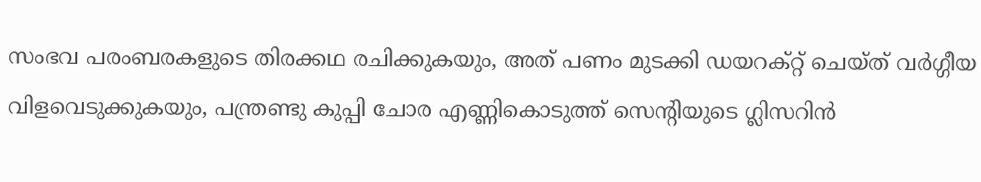സംഭവ പരംബരകളുടെ തിരക്കഥ രചിക്കുകയും, അത് പണം മുടക്കി ഡയറക്റ്റ് ചെയ്ത് വര്‍ഗ്ഗീയ വിളവെടുക്കുകയും, പന്ത്രണ്ടു കുപ്പി ചോര എണ്ണികൊടുത്ത് സെന്റിയുടെ ഗ്ലിസറിന്‍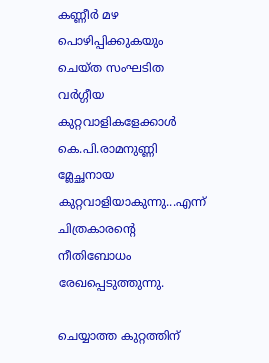കണ്ണീര്‍ മഴ പൊഴിപ്പിക്കുകയും ചെയ്ത സംഘടിത വര്‍ഗ്ഗീയ കുറ്റവാളികളേക്കാള്‍ കെ.പി.രാമനുണ്ണി മ്ലേച്ഛനായ കുറ്റവാളിയാകുന്നു...എന്ന് ചിത്രകാരന്റെ നീതിബോധം രേഖപ്പെടുത്തുന്നു.

ചെയ്യാത്ത കുറ്റത്തിന്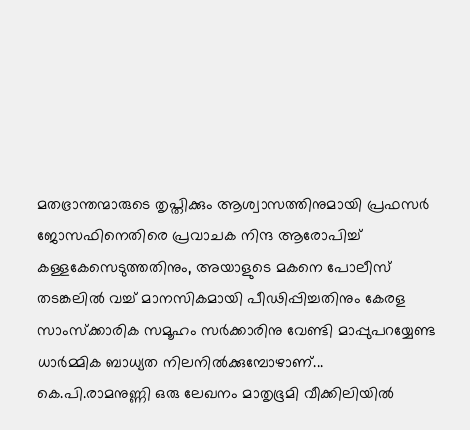മതഭ്രാന്തന്മാരുടെ തൃപ്തിക്കും ആശ്വാസത്തിനുമായി പ്രഫസര്‍ ജോസഫിനെതിരെ പ്രവാചക നിന്ദ ആരോപിച്ച് കള്ളകേസെടുത്തതിനും, അയാളുടെ മകനെ പോലീസ് തടങ്കലില്‍ വച്ച് മാനസികമായി പീഢിപ്പിച്ചതിനും കേരള സാംസ്ക്കാരിക സമൂഹം സര്‍ക്കാരിനു വേണ്ടി മാപ്പുപറയ്യേണ്ട ധാര്‍മ്മിക ബാധ്യത നിലനില്‍ക്കുമ്പോഴാണ്... കെ.പി.രാമനുണ്ണി ഒരു ലേഖനം മാതൃഭൂമി വീക്കിലിയില്‍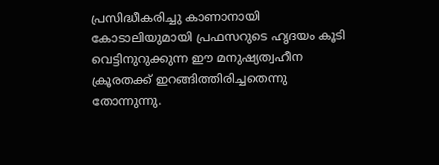പ്രസിദ്ധീകരിച്ചു കാണാനായി കോടാലിയുമായി പ്രഫസറുടെ ഹൃദയം കൂടി വെട്ടിനുറുക്കുന്ന ഈ മനുഷ്യത്വഹീന ക്രൂരതക്ക് ഇറങ്ങിത്തിരിച്ചതെന്നു തോന്നുന്നു.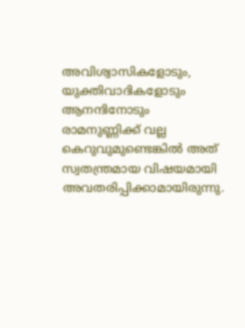അവിശ്വാസികളോടും, യുക്തിവാദികളോടും ആനന്ദിനോടും രാമനുണ്ണിക്ക് വല്ല കെറുവുമുണ്ടെങ്കില്‍ അത് സ്വതന്ത്രമായ വിഷയമായി അവതരിപ്പിക്കാമായിരുന്നു.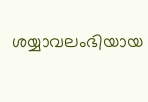ശയ്യാവലംഭിയായ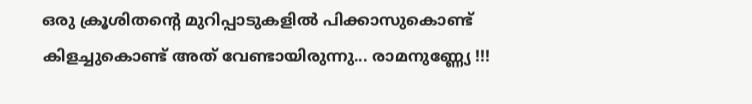ഒരു ക്രൂശിതന്റെ മുറിപ്പാടുകളില്‍ പിക്കാസുകൊണ്ട് കിളച്ചുകൊണ്ട് അത് വേണ്ടായിരുന്നു... രാമനുണ്ണ്യേ !!!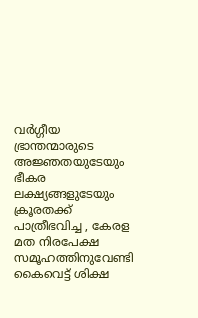വര്‍ഗ്ഗീയ ഭ്രാന്തന്മാരുടെ അജ്ഞതയുടേയും ഭീകര ലക്ഷ്യങ്ങളുടേയും ക്രൂരതക്ക് പാത്രീഭവിച്ച , കേരള മത നിരപേക്ഷ സമൂഹത്തിനുവേണ്ടി കൈവെട്ട് ശിക്ഷ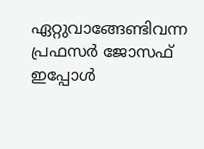ഏറ്റുവാങ്ങേണ്ടിവന്ന പ്രഫസര്‍ ജോസഫ് ഇപ്പോള്‍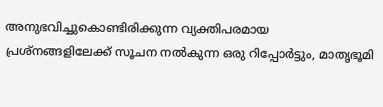അനുഭവിച്ചുകൊണ്ടിരിക്കുന്ന വ്യക്തിപരമായ പ്രശ്നങ്ങളിലേക്ക് സൂചന നല്‍കുന്ന ഒരു റിപ്പോര്‍ട്ടും, മാതൃഭൂമി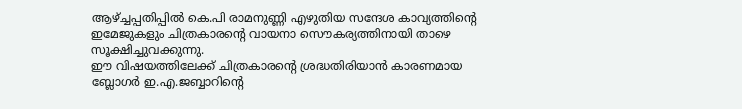ആഴ്ച്ചപ്പതിപ്പില്‍ കെ.പി രാമനുണ്ണി എഴുതിയ സന്ദേശ കാവ്യത്തിന്റെ ഇമേജുകളും ചിത്രകാരന്റെ വായനാ സൌകര്യത്തിനായി താഴെ സൂക്ഷിച്ചുവക്കുന്നു.
ഈ വിഷയത്തിലേക്ക് ചിത്രകാരന്റെ ശ്രദ്ധതിരിയാന്‍ കാരണമായ ബ്ലോഗര്‍ ഇ.എ.ജബ്ബാറിന്റെ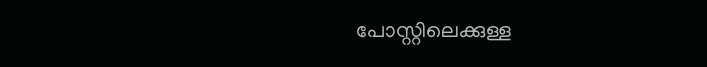പോസ്റ്റിലെക്കുള്ള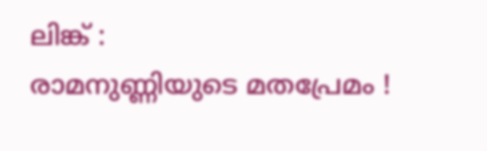ലിങ്ക് :
രാമനുണ്ണിയുടെ മതപ്രേമം !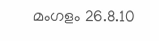മംഗളം 26.8.10